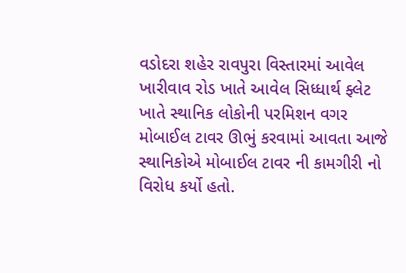વડોદરા શહેર રાવપુરા વિસ્તારમાં આવેલ ખારીવાવ રોડ ખાતે આવેલ સિધ્ધાર્થ ફ્લેટ ખાતે સ્થાનિક લોકોની પરમિશન વગર મોબાઈલ ટાવર ઊભું કરવામાં આવતા આજે સ્થાનિકોએ મોબાઈલ ટાવર ની કામગીરી નો વિરોધ કર્યો હતો.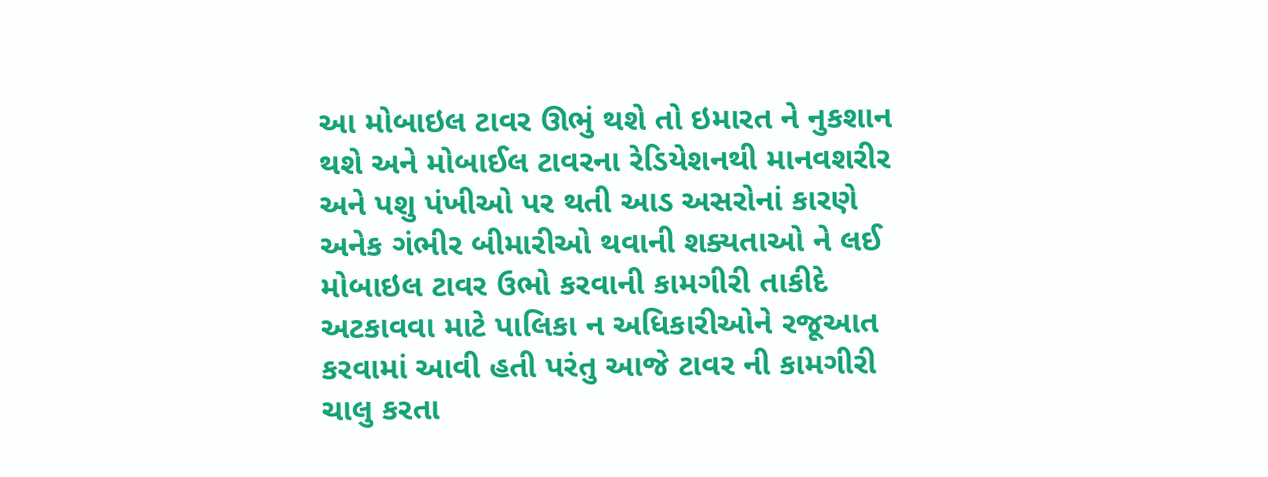આ મોબાઇલ ટાવર ઊભું થશે તો ઇમારત ને નુકશાન થશે અને મોબાઈલ ટાવરના રેડિયેશનથી માનવશરીર અને પશુ પંખીઓ પર થતી આડ અસરોનાં કારણે અનેક ગંભીર બીમારીઓ થવાની શક્યતાઓ ને લઈ મોબાઇલ ટાવર ઉભો કરવાની કામગીરી તાકીદે અટકાવવા માટે પાલિકા ન અધિકારીઓને રજૂઆત કરવામાં આવી હતી પરંતુ આજે ટાવર ની કામગીરી ચાલુ કરતા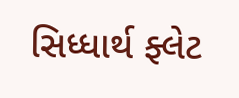સિધ્ધાર્થ ફ્લેટ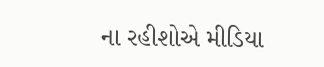ના રહીશોએ મીડિયા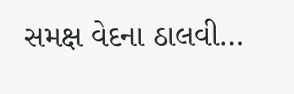સમક્ષ વેદના ઠાલવી…